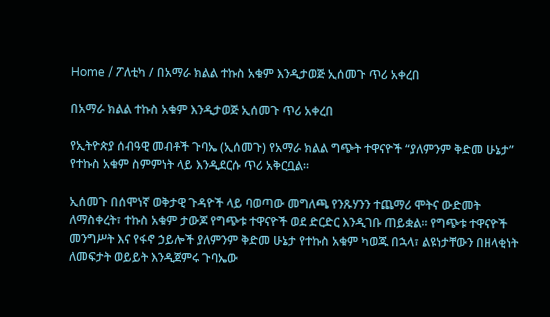Home / ፖለቲካ / በአማራ ክልል ተኩስ አቁም እንዲታወጅ ኢሰመጉ ጥሪ አቀረበ

በአማራ ክልል ተኩስ አቁም እንዲታወጅ ኢሰመጉ ጥሪ አቀረበ

የኢትዮጵያ ሰብዓዊ መብቶች ጉባኤ (ኢሰመጉ) የአማራ ክልል ግጭት ተዋናዮች “ያለምንም ቅድመ ሁኔታ” የተኩስ አቁም ስምምነት ላይ እንዲደርሱ ጥሪ አቅርቧል።

ኢሰመጉ በሰሞነኛ ወቅታዊ ጉዳዮች ላይ ባወጣው መግለጫ የንጹሃንን ተጨማሪ ሞትና ውድመት ለማስቀረት፣ ተኩስ አቁም ታውጆ የግጭቱ ተዋናዮች ወደ ድርድር እንዲገቡ ጠይቋል። የግጭቱ ተዋናዮች መንግሥት እና የፋኖ ኃይሎች ያለምንም ቅድመ ሁኔታ የተኩስ አቁም ካወጁ በኋላ፣ ልዩነታቸውን በዘላቂነት ለመፍታት ወይይት እንዲጀምሩ ጉባኤው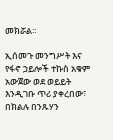መክሯል።

ኢሰመጉ መንግሥት እና የፋኖ ኃይሎች ተኩስ አቁም አውጀው ወደ ወይይት እንዲገቡ ጥሪ ያቀረበው፣ በክልሉ በንጹሃን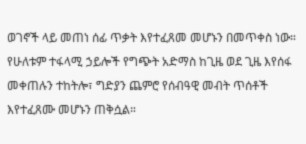ወገኖች ላይ መጠነ ሰፊ ጥቃት እየተፈጸመ መሆኑን በመጥቀስ ነው። የሁለቱም ተፋላሚ ኃይሎች የግጭት አድማስ ከጊዜ ወደ ጊዜ እየሰፋ መቀጠሉን ተከትሎ፣ ግድያን ጨምሮ የሰብዓዊ መብት ጥሰቶች እየተፈጸሙ መሆኑን ጠቅሷል።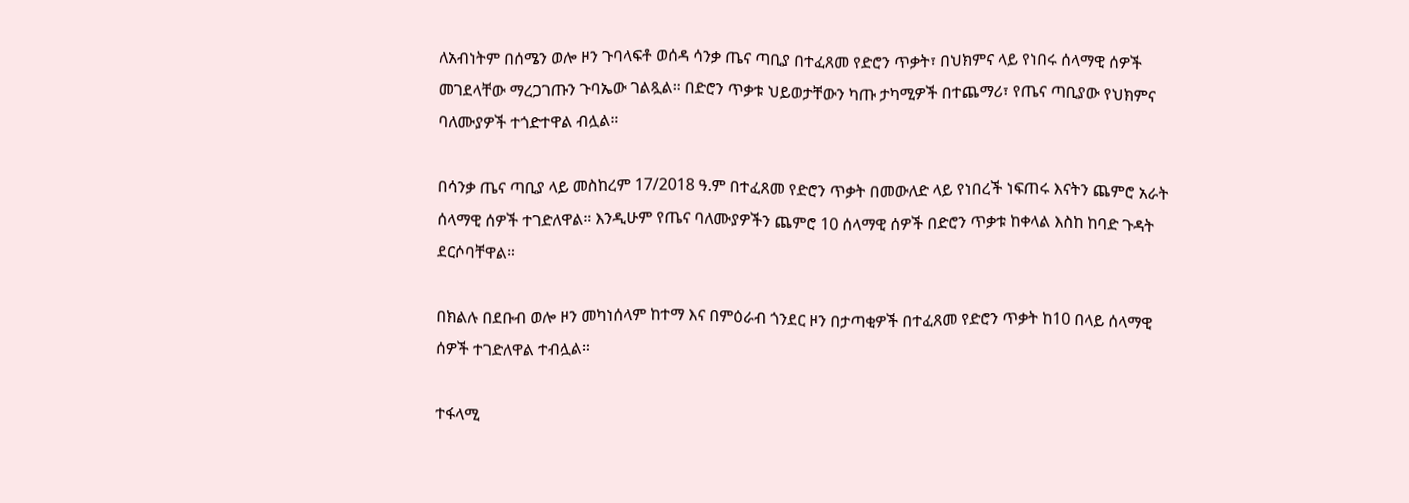ለአብነትም በሰሜን ወሎ ዞን ጉባላፍቶ ወሰዳ ሳንቃ ጤና ጣቢያ በተፈጸመ የድሮን ጥቃት፣ በህክምና ላይ የነበሩ ሰላማዊ ሰዎች መገደላቸው ማረጋገጡን ጉባኤው ገልጿል። በድሮን ጥቃቱ ህይወታቸውን ካጡ ታካሚዎች በተጨማሪ፣ የጤና ጣቢያው የህክምና ባለሙያዎች ተጎድተዋል ብሏል።

በሳንቃ ጤና ጣቢያ ላይ መስከረም 17/2018 ዓ.ም በተፈጸመ የድሮን ጥቃት በመውለድ ላይ የነበረች ነፍጠሩ እናትን ጨምሮ አራት ሰላማዊ ሰዎች ተገድለዋል። እንዲሁም የጤና ባለሙያዎችን ጨምሮ 10 ሰላማዊ ሰዎች በድሮን ጥቃቱ ከቀላል እስከ ከባድ ጉዳት ደርሶባቸዋል።

በክልሉ በደቡብ ወሎ ዞን መካነሰላም ከተማ እና በምዕራብ ጎንደር ዞን በታጣቂዎች በተፈጸመ የድሮን ጥቃት ከ10 በላይ ሰላማዊ ሰዎች ተገድለዋል ተብሏል።

ተፋላሚ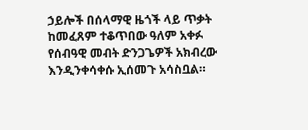ኃይሎች በሰላማዊ ዜጎች ላይ ጥቃት ከመፈጸም ተቆጥበው ዓለም አቀፉ የሰብዓዊ መብት ድንጋጌዎች አክብረው እንዲንቀሳቀሱ ኢሰመጉ አሳስቧል።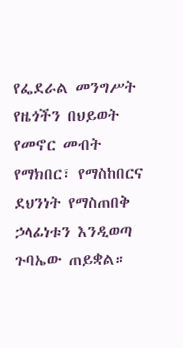የፌደራል መንግሥት የዜጎችን በህይወት የመኖር መብት የማክበር፣ የማስከበርና ደህንነት የማስጠበቅ ኃላፊነቱን እንዲወጣ ጉባኤው ጠይቋል።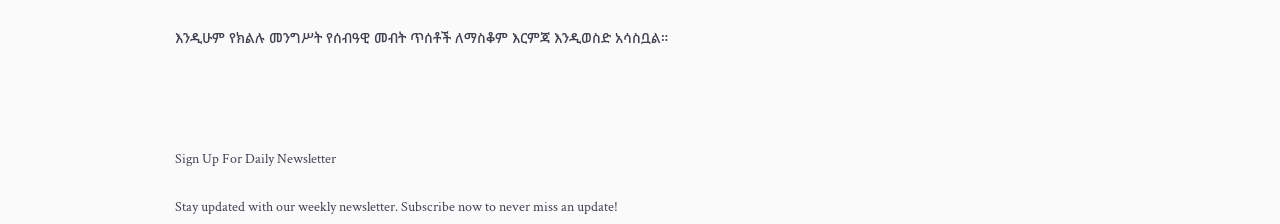እንዲሁም የክልሉ መንግሥት የሰብዓዊ መብት ጥሰቶች ለማስቆም እርምጃ እንዲወስድ አሳስቧል።




Sign Up For Daily Newsletter

Stay updated with our weekly newsletter. Subscribe now to never miss an update!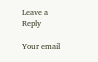Leave a Reply

Your email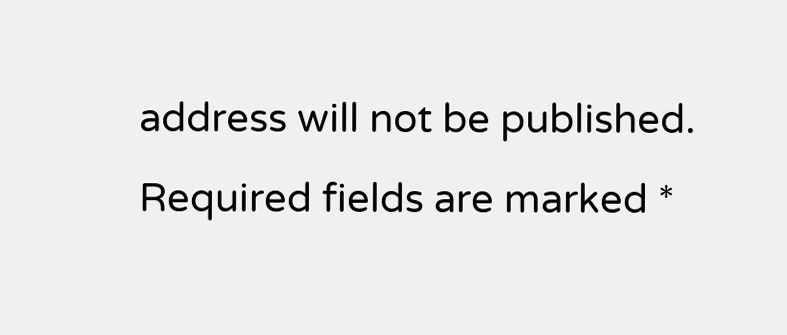address will not be published. Required fields are marked *